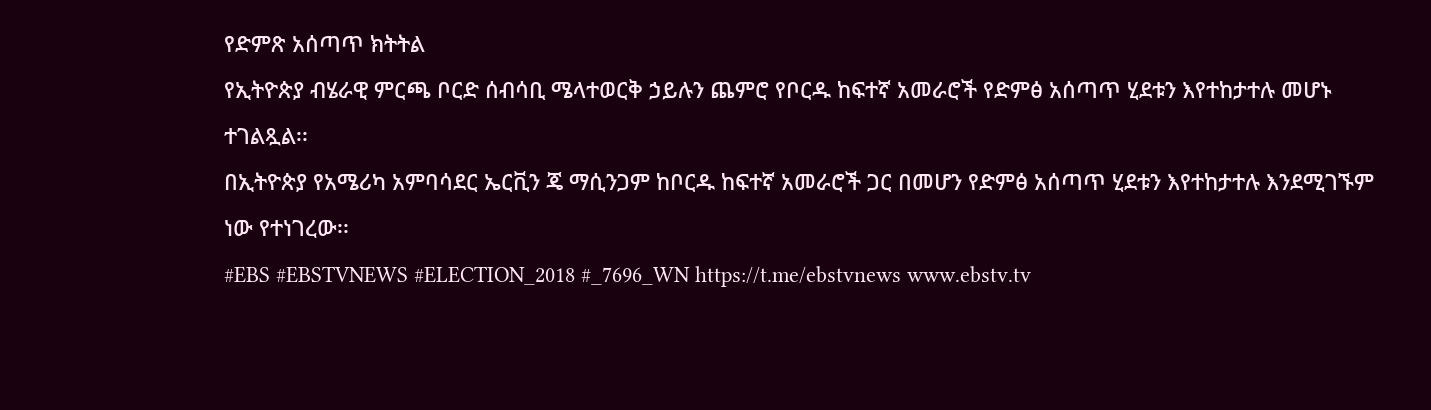የድምጽ አሰጣጥ ክትትል
የኢትዮጵያ ብሄራዊ ምርጫ ቦርድ ሰብሳቢ ሜላተወርቅ ኃይሉን ጨምሮ የቦርዱ ከፍተኛ አመራሮች የድምፅ አሰጣጥ ሂደቱን እየተከታተሉ መሆኑ ተገልጿል፡፡
በኢትዮጵያ የአሜሪካ አምባሳደር ኤርቪን ጄ ማሲንጋም ከቦርዱ ከፍተኛ አመራሮች ጋር በመሆን የድምፅ አሰጣጥ ሂደቱን እየተከታተሉ እንደሚገኙም ነው የተነገረው፡፡
#EBS #EBSTVNEWS #ELECTION_2018 #_7696_WN https://t.me/ebstvnews www.ebstv.tv